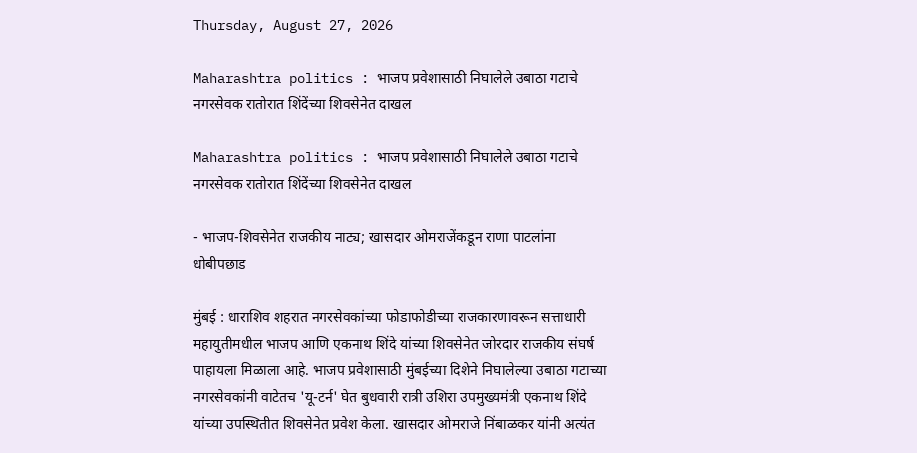Thursday, August 27, 2026

Maharashtra politics : भाजप प्रवेशासाठी निघालेले उबाठा गटाचे नगरसेवक रातोरात शिंदेंच्या शिवसेनेत दाखल

Maharashtra politics : भाजप प्रवेशासाठी निघालेले उबाठा गटाचे नगरसेवक रातोरात शिंदेंच्या शिवसेनेत दाखल

- भाजप-शिवसेनेत राजकीय नाट्य; खासदार ओमराजेंकडून राणा पाटलांना धोबीपछाड

मुंबई : धाराशिव शहरात नगरसेवकांच्या फोडाफोडीच्या राजकारणावरून सत्ताधारी महायुतीमधील भाजप आणि एकनाथ शिंदे यांच्या शिवसेनेत जोरदार राजकीय संघर्ष पाहायला मिळाला आहे. भाजप प्रवेशासाठी मुंबईच्या दिशेने निघालेल्या उबाठा गटाच्या नगरसेवकांनी वाटेतच 'यू-टर्न' घेत बुधवारी रात्री उशिरा उपमुख्यमंत्री एकनाथ शिंदे यांच्या उपस्थितीत शिवसेनेत प्रवेश केला. खासदार ओमराजे निंबाळकर यांनी अत्यंत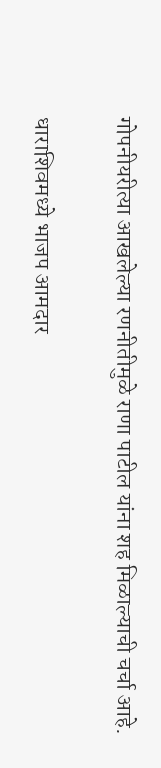गोपनीयरीत्या आखलेल्या रणनीतीमुळे राणा पाटील यांना शह मिळाल्याची चर्चा आहे.

धाराशिवमध्ये भाजप आमदार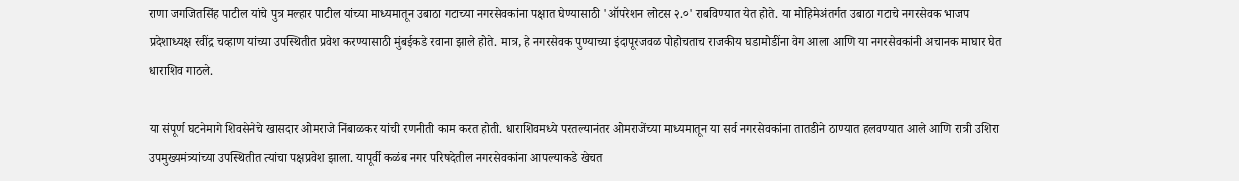राणा जगजितसिंह पाटील यांचे पुत्र मल्हार पाटील यांच्या माध्यमातून उबाठा गटाच्या नगरसेवकांना पक्षात घेण्यासाठी 'ऑपरेशन लोटस २.०' राबविण्यात येत होते. या मोहिमेअंतर्गत उबाठा गटाचे नगरसेवक भाजप प्रदेशाध्यक्ष रवींद्र चव्हाण यांच्या उपस्थितीत प्रवेश करण्यासाठी मुंबईकडे रवाना झाले होते. मात्र, हे नगरसेवक पुण्याच्या इंदापूरजवळ पोहोचताच राजकीय घडामोडींना वेग आला आणि या नगरसेवकांनी अचानक माघार घेत धाराशिव गाठले.

या संपूर्ण घटनेमागे शिवसेनेचे खासदार ओमराजे निंबाळकर यांची रणनीती काम करत होती. धाराशिवमध्ये परतल्यानंतर ओमराजेंच्या माध्यमातून या सर्व नगरसेवकांना तातडीने ठाण्यात हलवण्यात आले आणि रात्री उशिरा उपमुख्यमंत्र्यांच्या उपस्थितीत त्यांचा पक्षप्रवेश झाला. यापूर्वी कळंब नगर परिषदेतील नगरसेवकांना आपल्याकडे खेचत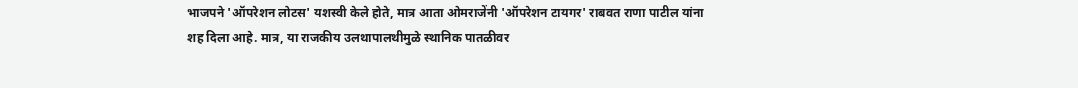भाजपने 'ऑपरेशन लोटस' यशस्वी केले होते, मात्र आता ओमराजेंनी 'ऑपरेशन टायगर' राबवत राणा पाटील यांना शह दिला आहे. मात्र, या राजकीय उलथापालथीमुळे स्थानिक पातळीवर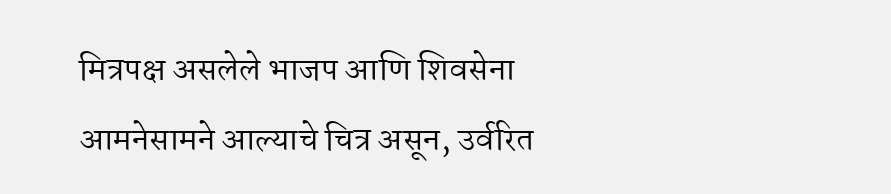मित्रपक्ष असलेले भाजप आणि शिवसेना आमनेसामने आल्याचे चित्र असून, उर्वरित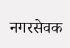नगरसेवक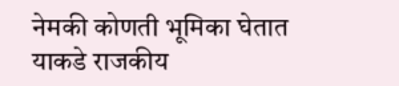नेमकी कोणती भूमिका घेतात याकडे राजकीय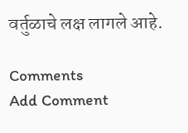वर्तुळाचे लक्ष लागले आहे.

Comments
Add Comment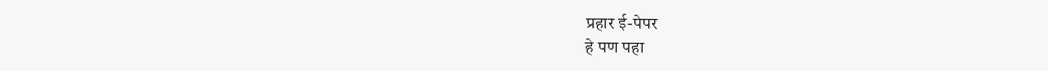प्रहार ई-पेपर
हे पण पहा